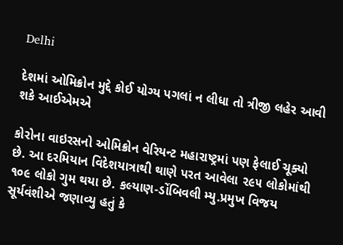Delhi

દેશમાં ઓમિક્રોન મુદ્દે કોઈ યોગ્ય પગલાં ન લીધા તો ત્રીજી લહેર આવી શકે આઈએમએ

કોરોના વાઇરસનો ઓમિક્રોન વેરિયન્ટ મહારાષ્ટ્રમાં પણ ફેલાઈ ચૂક્યો છે. આ દરમિયાન વિદેશયાત્રાથી થાણે પરત આવેલા ૨૯૫ લોકોમાંથી ૧૦૯ લોકો ગુમ થયા છે. કલ્યાણ-ડોંબિવલી મ્યુ.પ્રમુખ વિજય સૂર્યવંશીએ જણાવ્યુ હતું કે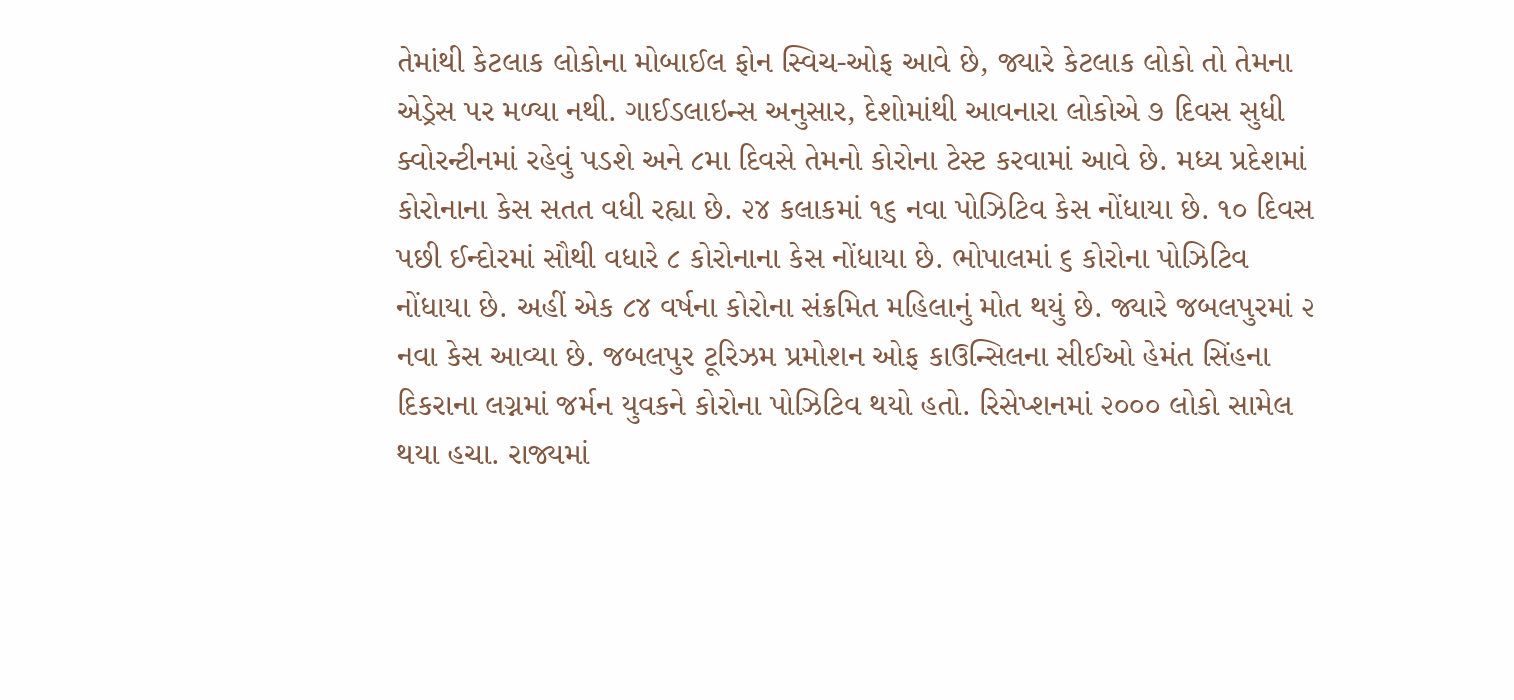તેમાંથી કેટલાક લોકોના મોબાઈલ ફોન સ્વિચ-ઓફ આવે છે, જ્યારે કેટલાક લોકો તો તેમના એડ્રેસ પર મળ્યા નથી. ગાઈડલાઇન્સ અનુસાર, દેશોમાંથી આવનારા લોકોએ ૭ દિવસ સુધી ક્વોરન્ટીનમાં રહેવું પડશે અને ૮મા દિવસે તેમનો કોરોના ટેસ્ટ કરવામાં આવે છે. મધ્ય પ્રદેશમાં કોરોનાના કેસ સતત વધી રહ્યા છે. ૨૪ કલાકમાં ૧૬ નવા પોઝિટિવ કેસ નોંધાયા છે. ૧૦ દિવસ પછી ઈન્દોરમાં સૌથી વધારે ૮ કોરોનાના કેસ નોંધાયા છે. ભોપાલમાં ૬ કોરોના પોઝિટિવ નોંધાયા છે. અહીં એક ૮૪ વર્ષના કોરોના સંક્રમિત મહિલાનું મોત થયું છે. જ્યારે જબલપુરમાં ૨ નવા કેસ આવ્યા છે. જબલપુર ટૂરિઝમ પ્રમોશન ઓફ કાઉન્સિલના સીઈઓ હેમંત સિંહના દિકરાના લગ્નમાં જર્મન યુવકને કોરોના પોઝિટિવ થયો હતો. રિસેપ્શનમાં ૨૦૦૦ લોકો સામેલ થયા હચા. રાજ્યમાં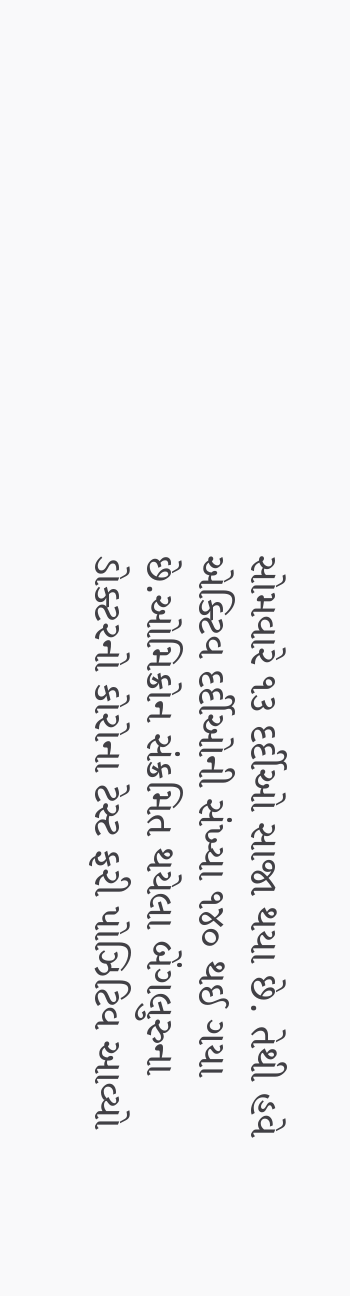સોમવારે ૧૩ દર્દીઓ સાજા થયા છે. તેથી હવે એક્ટિવ દર્દીઓની સંખ્યા ૧૪૦ થઈ ગયા છે.ઓમિક્રોન સંક્રમિત થયેલા બેંગલુરુના ડોક્ટરનો કોરોના ટેસ્ટ ફરી પોઝિટિવ આવ્યો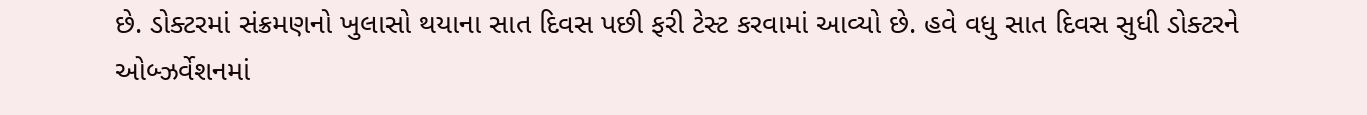છે. ડોક્ટરમાં સંક્રમણનો ખુલાસો થયાના સાત દિવસ પછી ફરી ટેસ્ટ કરવામાં આવ્યો છે. હવે વધુ સાત દિવસ સુધી ડોક્ટરને ઓબ્ઝર્વેશનમાં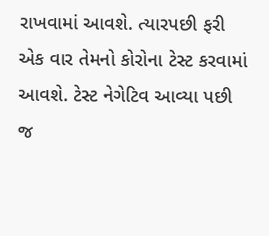રાખવામાં આવશે. ત્યારપછી ફરી એક વાર તેમનો કોરોના ટેસ્ટ કરવામાં આવશે. ટેસ્ટ નેગેટિવ આવ્યા પછી જ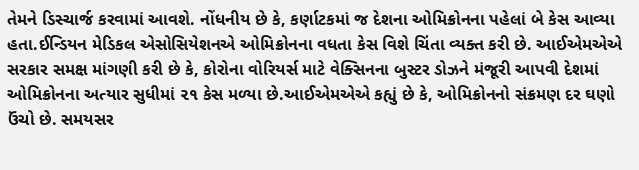તેમને ડિસ્ચાર્જ કરવામાં આવશે. નોંધનીય છે કે, કર્ણાટકમાં જ દેશના ઓમિક્રોનના પહેલાં બે કેસ આવ્યા હતા.ઈન્ડિયન મેડિકલ એસોસિયેશનએ ઓમિક્રોનના વધતા કેસ વિશે ચિંતા વ્યક્ત કરી છે. આઈએમએએ સરકાર સમક્ષ માંગણી કરી છે કે, કોરોના વોરિયર્સ માટે વેક્સિનના બુસ્ટર ડોઝને મંજૂરી આપવી દેશમાં ઓમિક્રોનના અત્યાર સુધીમાં ૨૧ કેસ મળ્યા છે.આઈએમએએ કહ્યું છે કે, ઓમિક્રોનનો સંક્રમણ દર ઘણો ઉંચો છે. સમયસર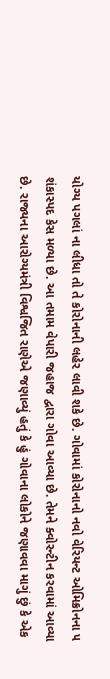યોગ્ય પગલાં ના લીધા તો તે કોરોનાની લહેર લાવી શકે છે. ગોવામાં કોરોનાનો નવો વેરિયન્ટ ઓમિક્રોનના ૫ શંકાસ્પદ કેસ મળ્યા છે. આ તમામ વેપારી જહાજ દ્વારા ગોવા આવ્યા છે. તેમને ક્વોરન્ટીન કરવામાં આવ્યા છે. રાજ્યના આરોગ્યમંત્રી વિશ્વજિત રાણેએ જણાવ્યું હતું કે હું ગોવાના લોકોને જણાવવા માગું છું કે એક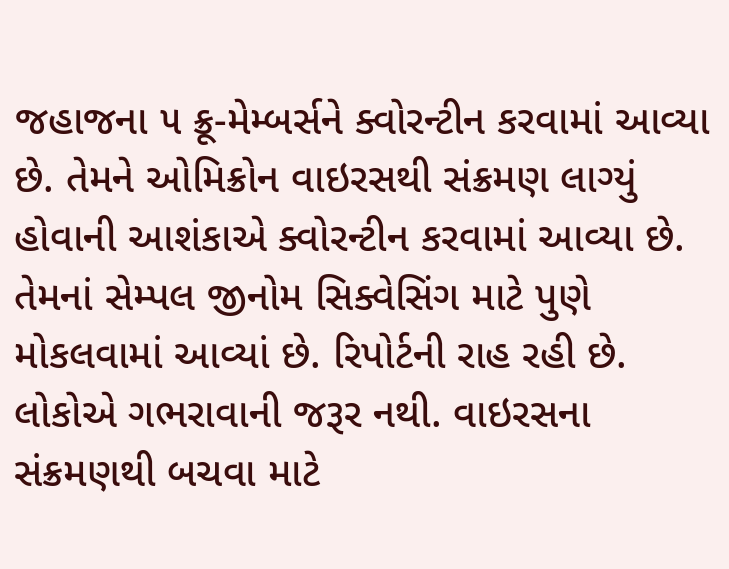જહાજના ૫ ક્રૂ-મેમ્બર્સને ક્વોરન્ટીન કરવામાં આવ્યા છે. તેમને ઓમિક્રોન વાઇરસથી સંક્રમણ લાગ્યું હોવાની આશંકાએ ક્વોરન્ટીન કરવામાં આવ્યા છે. તેમનાં સેમ્પલ જીનોમ સિક્વેસિંગ માટે પુણે મોકલવામાં આવ્યાં છે. રિપોર્ટની રાહ રહી છે. લોકોએ ગભરાવાની જરૂર નથી. વાઇરસના સંક્રમણથી બચવા માટે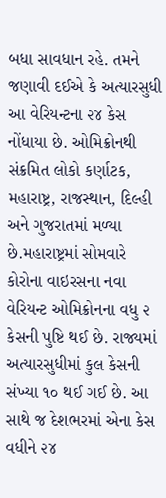બધા સાવધાન રહે. તમને જણાવી દઈએ કે અત્યારસુધી આ વેરિયન્ટના ૨૪ કેસ નોંધાયા છે. ઓમિક્રોનથી સંક્રમિત લોકો કર્ણાટક, મહારાષ્ટ્ર, રાજસ્થાન, દિલ્હી અને ગુજરાતમાં મળ્યા છે.મહારાષ્ટ્રમાં સોમવારે કોરોના વાઇરસના નવા વેરિયન્ટ ઓમિક્રોનના વધુ ૨ કેસની પુષ્ટિ થઈ છે. રાજ્યમાં અત્યારસુધીમાં કુલ કેસની સંખ્યા ૧૦ થઈ ગઈ છે. આ સાથે જ દેશભરમાં એના કેસ વધીને ૨૪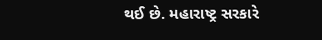થઈ છે. મહારાષ્ટ્ર સરકારે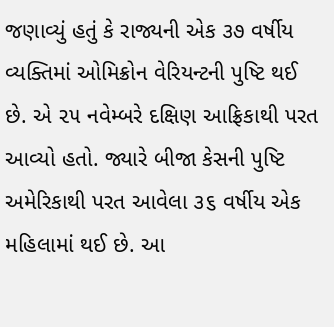જણાવ્યું હતું કે રાજ્યની એક ૩૭ વર્ષીય વ્યક્તિમાં ઓમિક્રોન વેરિયન્ટની પુષ્ટિ થઈ છે. એ ૨૫ નવેમ્બરે દક્ષિણ આફ્રિકાથી પરત આવ્યો હતો. જ્યારે બીજા કેસની પુષ્ટિ અમેરિકાથી પરત આવેલા ૩૬ વર્ષીય એક મહિલામાં થઈ છે. આ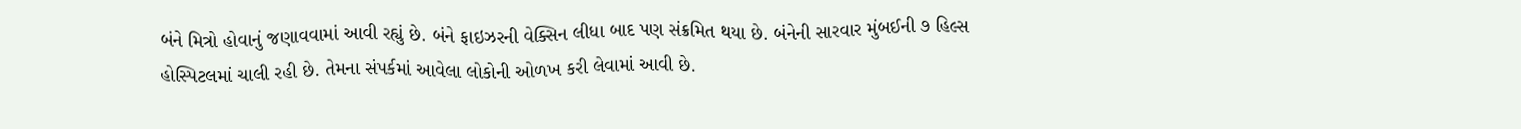બંને મિત્રો હોવાનું જણાવવામાં આવી રહ્યું છે. બંને ફાઇઝરની વેક્સિન લીધા બાદ પણ સંક્રમિત થયા છે. બંનેની સારવાર મુંબઈની ૭ હિલ્સ હોસ્પિટલમાં ચાલી રહી છે. તેમના સંપર્કમાં આવેલા લોકોની ઓળખ કરી લેવામાં આવી છે.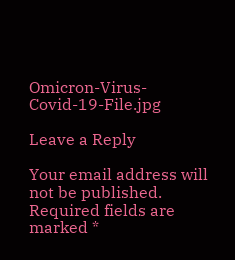Omicron-Virus-Covid-19-File.jpg

Leave a Reply

Your email address will not be published. Required fields are marked *